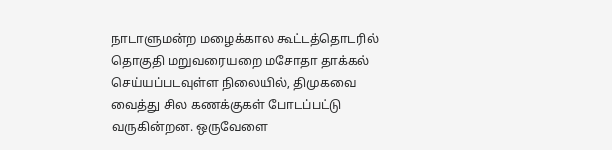நாடாளுமன்ற மழைக்கால கூட்டத்தொடரில் தொகுதி மறுவரையறை மசோதா தாக்கல் செய்யப்படவுள்ள நிலையில், திமுகவை வைத்து சில கணக்குகள் போடப்பட்டு வருகின்றன. ஒருவேளை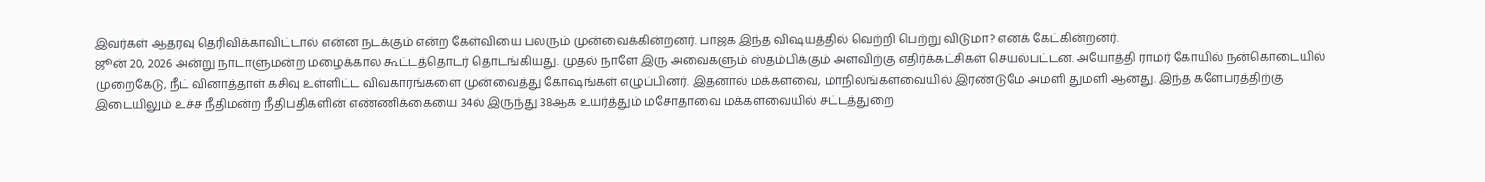இவர்கள் ஆதரவு தெரிவிக்காவிட்டால் என்ன நடக்கும் என்ற கேள்வியை பலரும் முன்வைக்கின்றனர். பாஜக இந்த விஷயத்தில் வெற்றி பெற்று விடுமா? எனக் கேட்கின்றனர்.
ஜூன் 20, 2026 அன்று நாடாளுமன்ற மழைக்கால கூட்டத்தொடர் தொடங்கியது. முதல் நாளே இரு அவைகளும் ஸ்தம்பிக்கும் அளவிற்கு எதிர்க்கட்சிகள் செயல்பட்டன. அயோத்தி ராமர் கோயில் நன்கொடையில் முறைகேடு, நீட் வினாத்தாள் கசிவு உள்ளிட்ட விவகாரங்களை முன்வைத்து கோஷங்கள் எழுப்பினர். இதனால் மக்களவை, மாநிலங்களவையில் இரண்டுமே அமளி துமளி ஆனது. இந்த களேபரத்திற்கு இடையிலும் உச்ச நீதிமன்ற நீதிபதிகளின் எண்ணிக்கையை 34ல் இருந்து 38ஆக உயர்த்தும் மசோதாவை மக்களவையில் சட்டத்துறை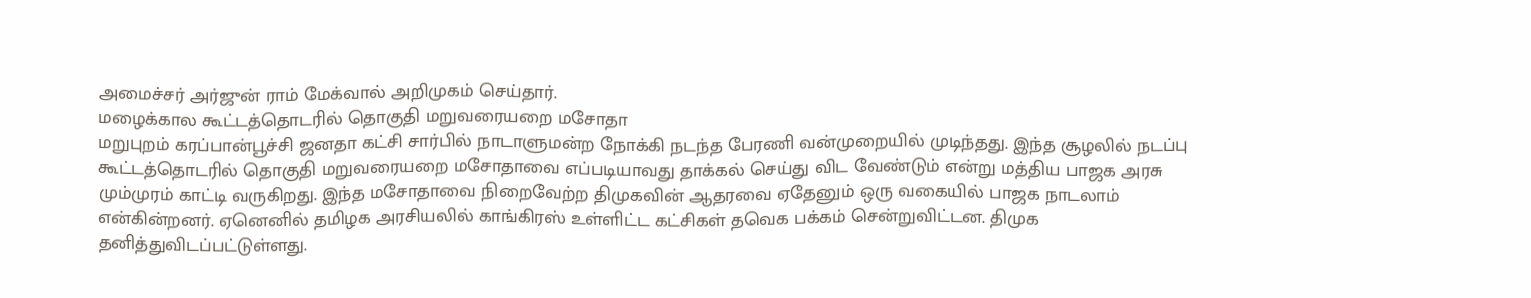அமைச்சர் அர்ஜுன் ராம் மேக்வால் அறிமுகம் செய்தார்.
மழைக்கால கூட்டத்தொடரில் தொகுதி மறுவரையறை மசோதா
மறுபுறம் கரப்பான்பூச்சி ஜனதா கட்சி சார்பில் நாடாளுமன்ற நோக்கி நடந்த பேரணி வன்முறையில் முடிந்தது. இந்த சூழலில் நடப்பு கூட்டத்தொடரில் தொகுதி மறுவரையறை மசோதாவை எப்படியாவது தாக்கல் செய்து விட வேண்டும் என்று மத்திய பாஜக அரசு மும்முரம் காட்டி வருகிறது. இந்த மசோதாவை நிறைவேற்ற திமுகவின் ஆதரவை ஏதேனும் ஒரு வகையில் பாஜக நாடலாம் என்கின்றனர். ஏனெனில் தமிழக அரசியலில் காங்கிரஸ் உள்ளிட்ட கட்சிகள் தவெக பக்கம் சென்றுவிட்டன. திமுக தனித்துவிடப்பட்டுள்ளது.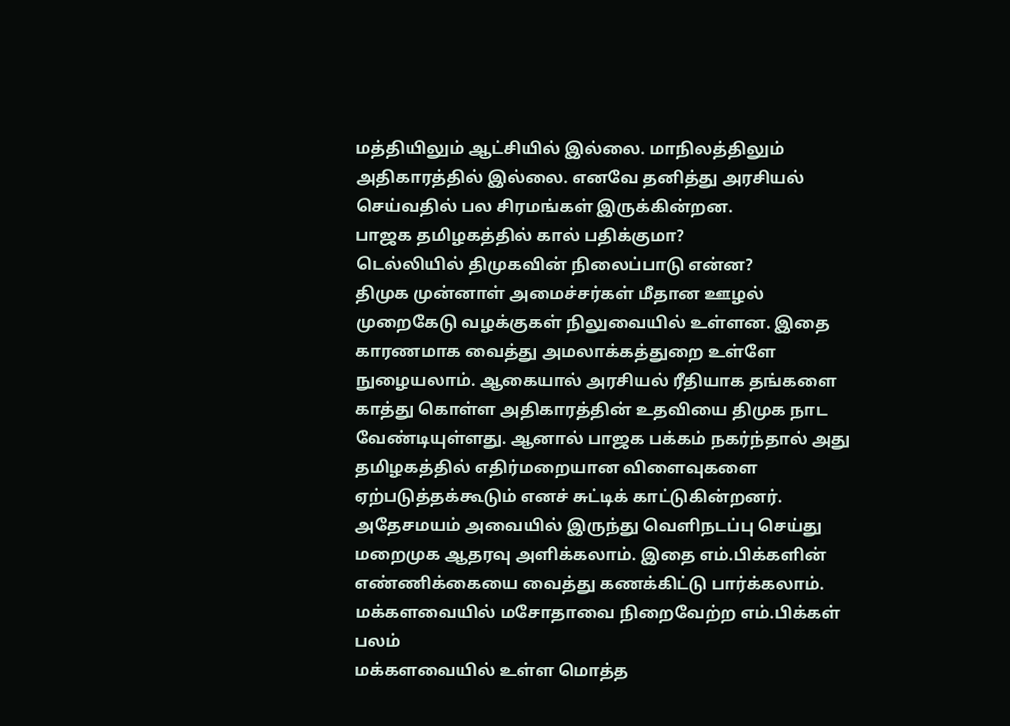மத்தியிலும் ஆட்சியில் இல்லை. மாநிலத்திலும் அதிகாரத்தில் இல்லை. எனவே தனித்து அரசியல் செய்வதில் பல சிரமங்கள் இருக்கின்றன.
பாஜக தமிழகத்தில் கால் பதிக்குமா?
டெல்லியில் திமுகவின் நிலைப்பாடு என்ன?
திமுக முன்னாள் அமைச்சர்கள் மீதான ஊழல் முறைகேடு வழக்குகள் நிலுவையில் உள்ளன. இதை காரணமாக வைத்து அமலாக்கத்துறை உள்ளே நுழையலாம். ஆகையால் அரசியல் ரீதியாக தங்களை காத்து கொள்ள அதிகாரத்தின் உதவியை திமுக நாட வேண்டியுள்ளது. ஆனால் பாஜக பக்கம் நகர்ந்தால் அது தமிழகத்தில் எதிர்மறையான விளைவுகளை ஏற்படுத்தக்கூடும் எனச் சுட்டிக் காட்டுகின்றனர். அதேசமயம் அவையில் இருந்து வெளிநடப்பு செய்து மறைமுக ஆதரவு அளிக்கலாம். இதை எம்.பிக்களின் எண்ணிக்கையை வைத்து கணக்கிட்டு பார்க்கலாம்.
மக்களவையில் மசோதாவை நிறைவேற்ற எம்.பிக்கள் பலம்
மக்களவையில் உள்ள மொத்த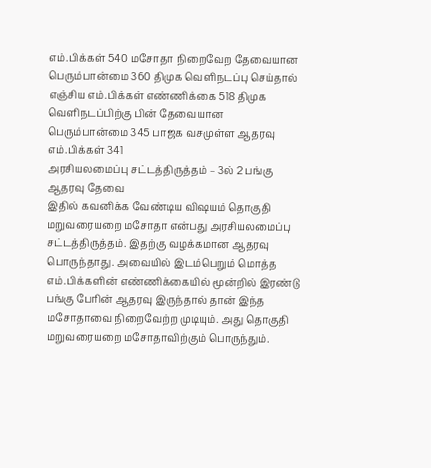எம்.பிக்கள் 540 மசோதா நிறைவேற தேவையான பெரும்பான்மை 360 திமுக வெளிநடப்பு செய்தால் எஞ்சிய எம்.பிக்கள் எண்ணிக்கை 518 திமுக வெளிநடப்பிற்கு பின் தேவையான பெரும்பான்மை 345 பாஜக வசமுள்ள ஆதரவு எம்.பிக்கள் 341
அரசியலமைப்பு சட்டத்திருத்தம் – 3ல் 2 பங்கு ஆதரவு தேவை
இதில் கவனிக்க வேண்டிய விஷயம் தொகுதி மறுவரையறை மசோதா என்பது அரசியலமைப்பு சட்டத்திருத்தம். இதற்கு வழக்கமான ஆதரவு பொருந்தாது. அவையில் இடம்பெறும் மொத்த எம்.பிக்களின் எண்ணிக்கையில் மூன்றில் இரண்டு பங்கு பேரின் ஆதரவு இருந்தால் தான் இந்த மசோதாவை நிறைவேற்ற முடியும். அது தொகுதி மறுவரையறை மசோதாவிற்கும் பொருந்தும்.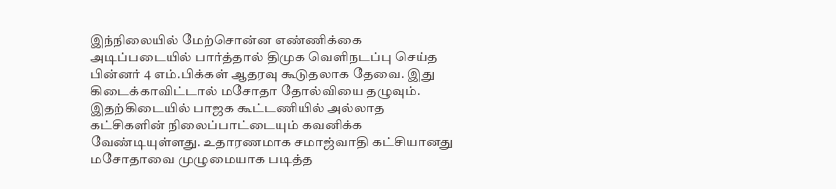இந்நிலையில் மேற்சொன்ன எண்ணிக்கை அடிப்படையில் பார்த்தால் திமுக வெளிநடப்பு செய்த பின்னர் 4 எம்.பிக்கள் ஆதரவு கூடுதலாக தேவை. இது கிடைக்காவிட்டால் மசோதா தோல்வியை தழுவும்.
இதற்கிடையில் பாஜக கூட்டணியில் அல்லாத கட்சிகளின் நிலைப்பாட்டையும் கவனிக்க வேண்டியுள்ளது. உதாரணமாக சமாஜ்வாதி கட்சியானது மசோதாவை முழுமையாக படித்த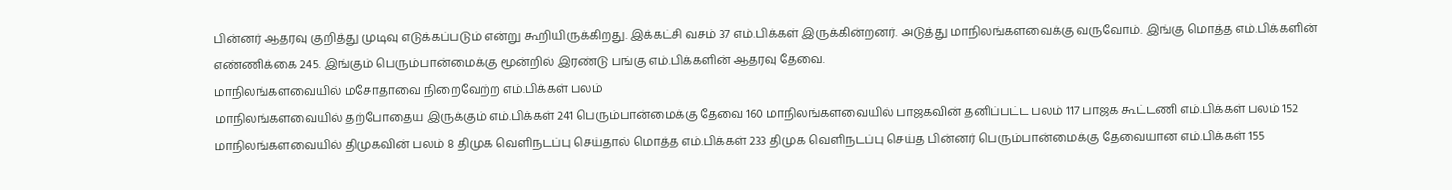பின்னர் ஆதரவு குறித்து முடிவு எடுக்கப்படும் என்று கூறியிருக்கிறது. இக்கட்சி வசம் 37 எம்.பிக்கள் இருக்கின்றனர். அடுத்து மாநிலங்களவைக்கு வருவோம். இங்கு மொத்த எம்.பிக்களின் எண்ணிக்கை 245. இங்கும் பெரும்பான்மைக்கு மூன்றில் இரண்டு பங்கு எம்.பிக்களின் ஆதரவு தேவை.
மாநிலங்களவையில் மசோதாவை நிறைவேற்ற எம்.பிக்கள் பலம்
மாநிலங்களவையில் தற்போதைய இருக்கும் எம்.பிக்கள் 241 பெரும்பான்மைக்கு தேவை 160 மாநிலங்களவையில் பாஜகவின் தனிப்பட்ட பலம் 117 பாஜக கூட்டணி எம்.பிக்கள் பலம் 152 மாநிலங்களவையில் திமுகவின் பலம் 8 திமுக வெளிநடப்பு செய்தால் மொத்த எம்.பிக்கள் 233 திமுக வெளிநடப்பு செய்த பின்னர் பெரும்பான்மைக்கு தேவையான எம்.பிக்கள் 155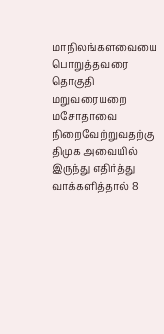மாநிலங்களவையை பொறுத்தவரை தொகுதி மறுவரையறை மசோதாவை நிறைவேற்றுவதற்கு திமுக அவையில் இருந்து எதிர்த்து வாக்களித்தால் 8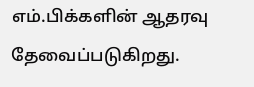எம்.பிக்களின் ஆதரவு தேவைப்படுகிறது.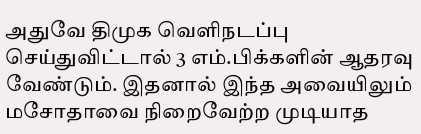அதுவே திமுக வெளிநடப்பு செய்துவிட்டால் 3 எம்.பிக்களின் ஆதரவு வேண்டும். இதனால் இந்த அவையிலும் மசோதாவை நிறைவேற்ற முடியாத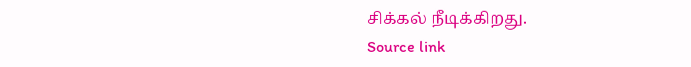சிக்கல் நீடிக்கிறது.
Source link